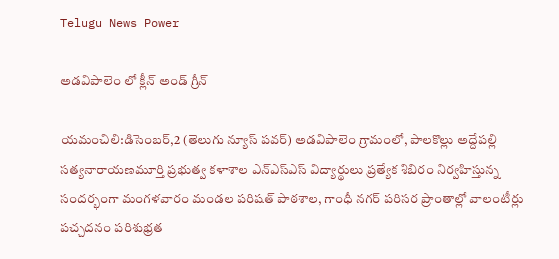Telugu News Power

అడవిపాలెం లో క్లీన్ అండ్ గ్రీన్

యమంచిలి:డిసెంబర్,2 (తెలుగు న్యూస్ పవర్) అడవిపాలెం గ్రామంలో, పాలకొల్లు అద్దేపల్లి సత్యనారాయణమూర్తి ప్రభుత్వ కళాశాల ఎన్ఎస్ఎస్ విద్యార్థులు ప్రత్యేక శిబిరం నిర్వహిస్తున్న సందర్భంగా మంగళవారం మండల పరిషత్ పాఠశాల, గాంధీ నగర్ పరిసర ప్రాంతాల్లో వాలంటీర్లు పచ్చదనం పరిశుభ్రత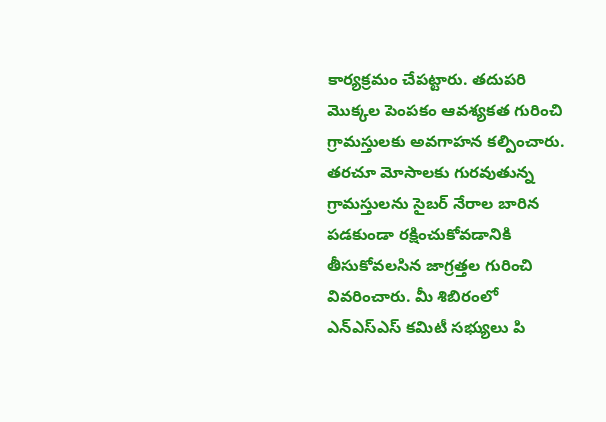కార్యక్రమం చేపట్టారు. తదుపరి మొక్కల పెంపకం ఆవశ్యకత గురించి గ్రామస్తులకు అవగాహన కల్పించారు. తరచూ మోసాలకు గురవుతున్న గ్రామస్తులను సైబర్ నేరాల బారిన పడకుండా రక్షించుకోవడానికి తీసుకోవలసిన జాగ్రత్తల గురించి వివరించారు. మీ శిబిరంలో ఎన్ఎస్ఎస్ కమిటీ సభ్యులు పి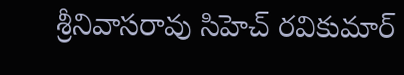శ్రీనివాసరావు సిహెచ్ రవికుమార్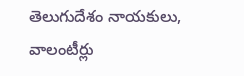తెలుగుదేశం నాయకులు, వాలంటీర్లు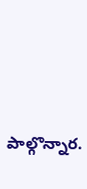పాల్గొన్నార.